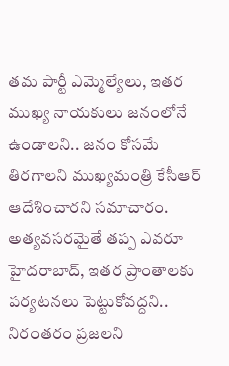తమ పార్టీ ఎమ్మెల్యేలు, ఇతర ముఖ్య నాయకులు జనంలోనే ఉండాలని.. జనం కోసమే తిరగాలని ముఖ్యమంత్రి కేసీఆర్ ఆదేశించారని సమాచారం. అత్యవసరమైతే తప్ప ఎవరూ హైదరాబాద్, ఇతర ప్రాంతాలకు పర్యటనలు పెట్టుకోవద్దని.. నిరంతరం ప్రజలని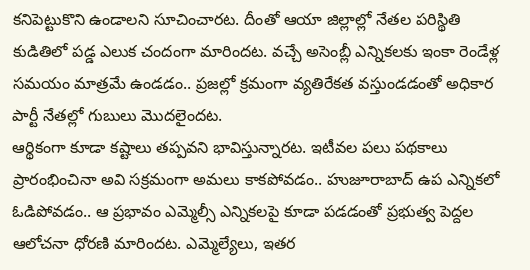కనిపెట్టుకొని ఉండాలని సూచించారట. దీంతో ఆయా జిల్లాల్లో నేతల పరిస్థితి కుడితిలో పడ్డ ఎలుక చందంగా మారిందట. వచ్చే అసెంబ్లీ ఎన్నికలకు ఇంకా రెండేళ్ల సమయం మాత్రమే ఉండడం.. ప్రజల్లో క్రమంగా వ్యతిరేకత వస్తుండడంతో అధికార పార్టీ నేతల్లో గుబులు మొదలైందట.
ఆర్థికంగా కూడా కష్టాలు తప్పవని భావిస్తున్నారట. ఇటీవల పలు పథకాలు ప్రారంభించినా అవి సక్రమంగా అమలు కాకపోవడం.. హుజూరాబాద్ ఉప ఎన్నికలో ఓడిపోవడం.. ఆ ప్రభావం ఎమ్మెల్సీ ఎన్నికలపై కూడా పడడంతో ప్రభుత్వ పెద్దల ఆలోచనా ధోరణి మారిందట. ఎమ్మెల్యేలు, ఇతర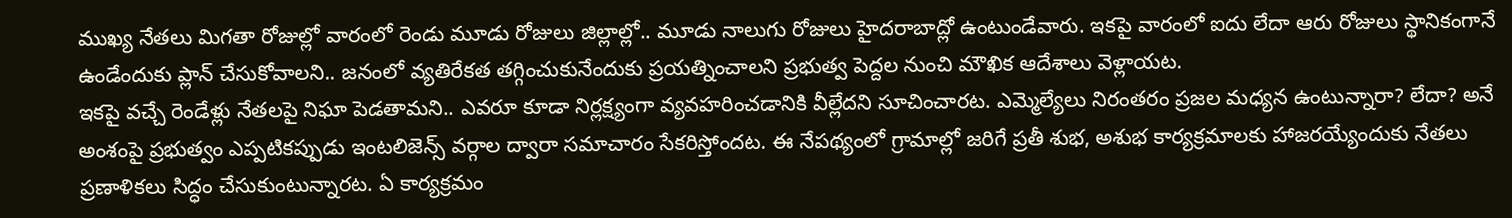ముఖ్య నేతలు మిగతా రోజుల్లో వారంలో రెండు మూడు రోజులు జిల్లాల్లో.. మూడు నాలుగు రోజులు హైదరాబాద్లో ఉంటుండేవారు. ఇకపై వారంలో ఐదు లేదా ఆరు రోజులు స్థానికంగానే ఉండేందుకు ప్లాన్ చేసుకోవాలని.. జనంలో వ్యతిరేకత తగ్గించుకునేందుకు ప్రయత్నించాలని ప్రభుత్వ పెద్దల నుంచి మౌఖిక ఆదేశాలు వెళ్లాయట.
ఇకపై వచ్చే రెండేళ్లు నేతలపై నిఘా పెడతామని.. ఎవరూ కూడా నిర్లక్ష్యంగా వ్యవహరించడానికి వీల్లేదని సూచించారట. ఎమ్మెల్యేలు నిరంతరం ప్రజల మధ్యన ఉంటున్నారా? లేదా? అనే అంశంపై ప్రభుత్వం ఎప్పటికప్పుడు ఇంటలిజెన్స్ వర్గాల ద్వారా సమాచారం సేకరిస్తోందట. ఈ నేపథ్యంలో గ్రామాల్లో జరిగే ప్రతీ శుభ, అశుభ కార్యక్రమాలకు హాజరయ్యేందుకు నేతలు ప్రణాళికలు సిద్ధం చేసుకుంటున్నారట. ఏ కార్యక్రమం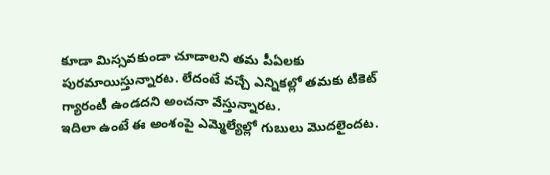కూడా మిస్సవకుండా చూడాలని తమ పీఏలకు పురమాయిస్తున్నారట. లేదంటే వచ్చే ఎన్నికల్లో తమకు టికెట్ గ్యారంటీ ఉండదని అంచనా వేస్తున్నారట.
ఇదిలా ఉంటే ఈ అంశంపై ఎమ్మెల్యేల్లో గుబులు మొదలైందట.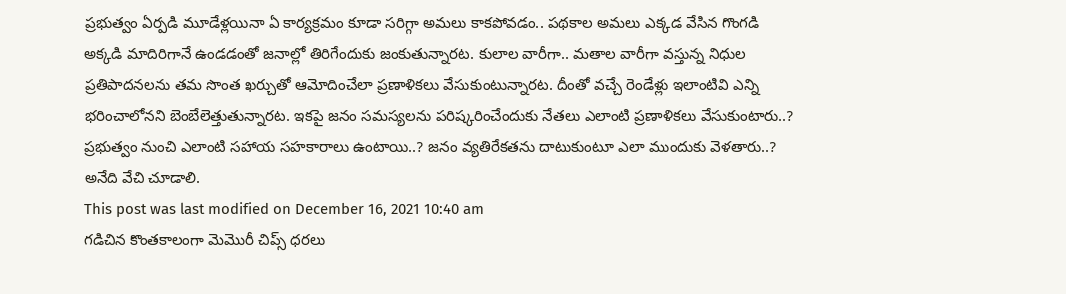ప్రభుత్వం ఏర్పడి మూడేళ్లయినా ఏ కార్యక్రమం కూడా సరిగ్గా అమలు కాకపోవడం.. పథకాల అమలు ఎక్కడ వేసిన గొంగడి అక్కడి మాదిరిగానే ఉండడంతో జనాల్లో తిరిగేందుకు జంకుతున్నారట. కులాల వారీగా.. మతాల వారీగా వస్తున్న నిధుల ప్రతిపాదనలను తమ సొంత ఖర్చుతో ఆమోదించేలా ప్రణాళికలు వేసుకుంటున్నారట. దీంతో వచ్చే రెండేళ్లు ఇలాంటివి ఎన్ని భరించాలోనని బెంబేలెత్తుతున్నారట. ఇకపై జనం సమస్యలను పరిష్కరించేందుకు నేతలు ఎలాంటి ప్రణాళికలు వేసుకుంటారు..? ప్రభుత్వం నుంచి ఎలాంటి సహాయ సహకారాలు ఉంటాయి..? జనం వ్యతిరేకతను దాటుకుంటూ ఎలా ముందుకు వెళతారు..? అనేది వేచి చూడాలి.
This post was last modified on December 16, 2021 10:40 am
గడిచిన కొంతకాలంగా మెమొరీ చిప్స్ ధరలు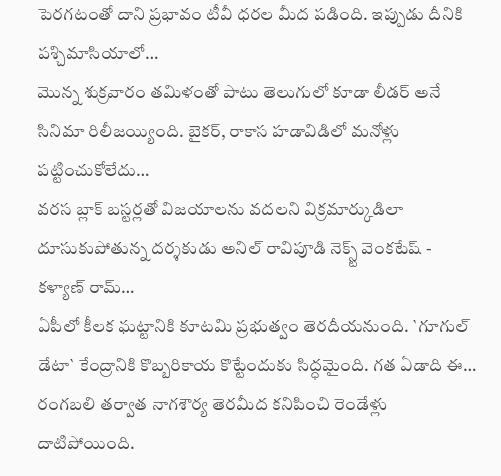పెరగటంతో దాని ప్రభావం టీవీ ధరల మీద పడింది. ఇప్పుడు దీనికి పశ్చిమాసియాలో…
మొన్న శుక్రవారం తమిళంతో పాటు తెలుగులో కూడా లీడర్ అనే సినిమా రిలీజయ్యింది. బైకర్, రాకాస హడావిడిలో మనోళ్లు పట్టించుకోలేదు…
వరస బ్లాక్ బస్టర్లతో విజయాలను వదలని విక్రమార్కుడిలా దూసుకుపోతున్న దర్శకుడు అనిల్ రావిపూడి నెక్స్ట్ వెంకటేష్ - కళ్యాణ్ రామ్…
ఏపీలో కీలక ఘట్టానికి కూటమి ప్రభుత్వం తెరదీయనుంది. `గూగుల్ డేటా` కేంద్రానికి కొబ్బరికాయ కొట్టేందుకు సిద్ధమైంది. గత ఏడాది ఈ…
రంగబలి తర్వాత నాగశౌర్య తెరమీద కనిపించి రెండేళ్లు దాటిపోయింది.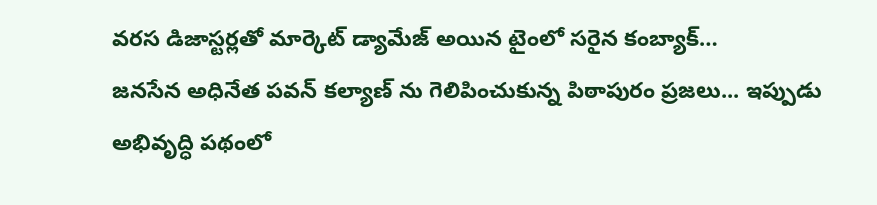వరస డిజాస్టర్లతో మార్కెట్ డ్యామేజ్ అయిన టైంలో సరైన కంబ్యాక్…
జనసేన అధినేత పవన్ కల్యాణ్ ను గెలిపించుకున్న పిఠాపురం ప్రజలు... ఇప్పుడు అభివృద్ధి పథంలో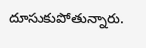దూసుకుపోతున్నారు.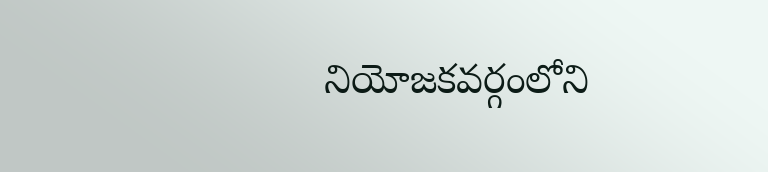నియోజకవర్గంలోని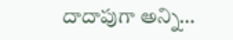దాదాపుగా అన్ని…